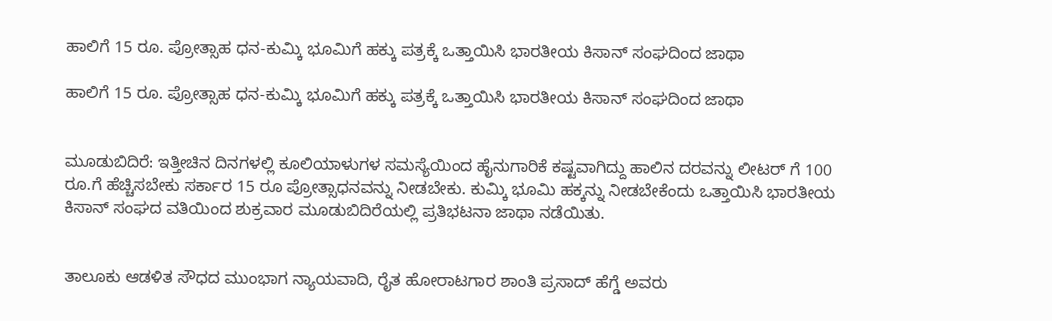ಹಾಲಿಗೆ 15 ರೂ. ಪ್ರೋತ್ಸಾಹ ಧನ-ಕುಮ್ಕಿ ಭೂಮಿಗೆ ಹಕ್ಕು ಪತ್ರಕ್ಕೆ ಒತ್ತಾಯಿಸಿ ಭಾರತೀಯ ಕಿಸಾನ್ ಸಂಘದಿಂದ ಜಾಥಾ

ಹಾಲಿಗೆ 15 ರೂ. ಪ್ರೋತ್ಸಾಹ ಧನ-ಕುಮ್ಕಿ ಭೂಮಿಗೆ ಹಕ್ಕು ಪತ್ರಕ್ಕೆ ಒತ್ತಾಯಿಸಿ ಭಾರತೀಯ ಕಿಸಾನ್ ಸಂಘದಿಂದ ಜಾಥಾ


ಮೂಡುಬಿದಿರೆ: ಇತ್ತೀಚಿನ ದಿನಗಳಲ್ಲಿ ಕೂಲಿಯಾಳುಗಳ ಸಮಸ್ಯೆಯಿಂದ ಹೈನುಗಾರಿಕೆ ಕಷ್ಟವಾಗಿದ್ದು ಹಾಲಿನ ದರವನ್ನು ಲೀಟರ್ ಗೆ 100 ರೂ.ಗೆ ಹೆಚ್ಚಿಸಬೇಕು ಸರ್ಕಾರ 15 ರೂ ಪ್ರೋತ್ಸಾಧನವನ್ನು ನೀಡಬೇಕು. ಕುಮ್ಕಿ ಭೂಮಿ ಹಕ್ಕನ್ನು ನೀಡಬೇಕೆಂದು ಒತ್ತಾಯಿಸಿ ಭಾರತೀಯ ಕಿಸಾನ್ ಸಂಘದ ವತಿಯಿಂದ ಶುಕ್ರವಾರ ಮೂಡುಬಿದಿರೆಯಲ್ಲಿ ಪ್ರತಿಭಟನಾ ಜಾಥಾ ನಡೆಯಿತು.


ತಾಲೂಕು ಆಡಳಿತ ಸೌಧದ ಮುಂಭಾಗ ನ್ಯಾಯವಾದಿ, ರೈತ ಹೋರಾಟಗಾರ ಶಾಂತಿ ಪ್ರಸಾದ್ ಹೆಗ್ಡೆ ಅವರು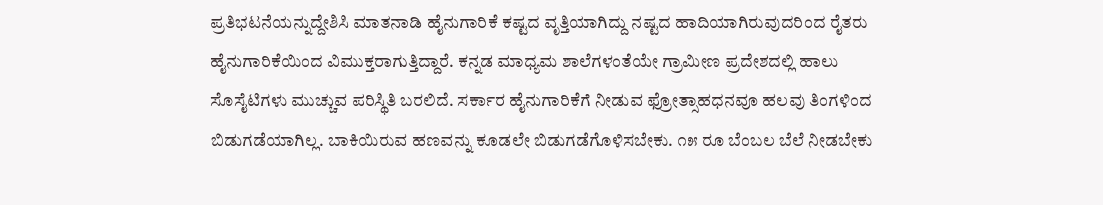ಪ್ರತಿಭಟನೆಯನ್ನುದ್ದೇಶಿಸಿ ಮಾತನಾಡಿ ಹೈನುಗಾರಿಕೆ ಕಷ್ಟದ ವೃತ್ತಿಯಾಗಿದ್ದು ನಷ್ಟದ ಹಾದಿಯಾಗಿರುವುದರಿಂದ ರೈತರು ಹೈನುಗಾರಿಕೆಯಿಂದ ವಿಮುಕ್ತರಾಗುತ್ತಿದ್ದಾರೆ. ಕನ್ನಡ ಮಾಧ್ಯಮ ಶಾಲೆಗಳಂತೆಯೇ ಗ್ರಾಮೀಣ ಪ್ರದೇಶದಲ್ಲಿ ಹಾಲು ಸೊಸೈಟಿಗಳು ಮುಚ್ಚುವ ಪರಿಸ್ಥಿತಿ ಬರಲಿದೆ. ಸರ್ಕಾರ ಹೈನುಗಾರಿಕೆಗೆ ನೀಡುವ ಫ್ರೋತ್ಸಾಹಧನವೂ ಹಲವು ತಿಂಗಳಿಂದ ಬಿಡುಗಡೆಯಾಗಿಲ್ಲ. ಬಾಕಿಯಿರುವ ಹಣವನ್ನು ಕೂಡಲೇ ಬಿಡುಗಡೆಗೊಳಿಸಬೇಕು. ೧೫ ರೂ ಬೆಂಬಲ ಬೆಲೆ ನೀಡಬೇಕು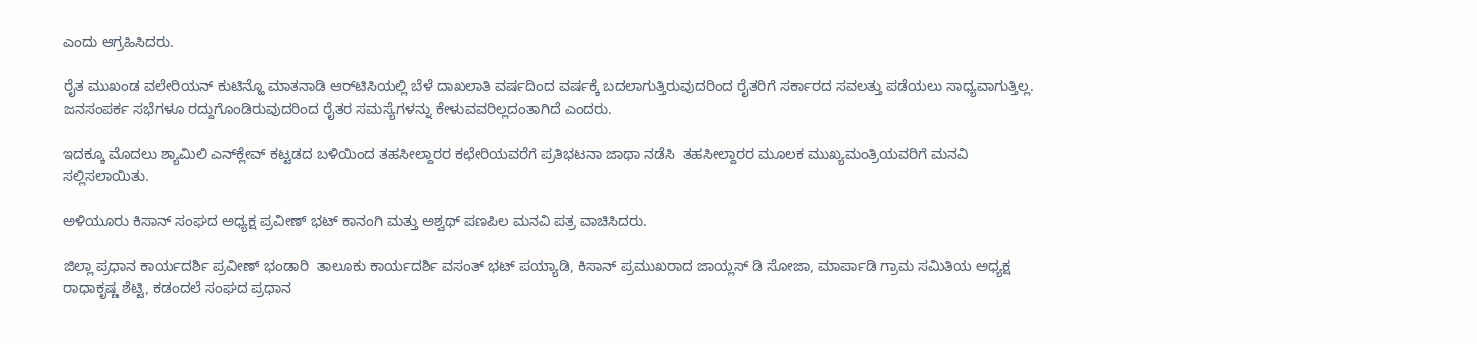ಎಂದು ಆಗ್ರಹಿಸಿದರು.

ರೈತ ಮುಖಂಡ ವಲೇರಿಯನ್ ಕುಟಿನ್ಹೊ ಮಾತನಾಡಿ ಆರ್‌ಟಿಸಿಯಲ್ಲಿ ಬೆಳೆ ದಾಖಲಾತಿ ವರ್ಷದಿಂದ ವರ್ಷಕ್ಕೆ ಬದಲಾಗುತ್ತಿರುವುದರಿಂದ ರೈತರಿಗೆ ಸರ್ಕಾರದ ಸವಲತ್ತು ಪಡೆಯಲು ಸಾಧ್ಯವಾಗುತ್ತಿಲ್ಲ. ಜನಸಂಪರ್ಕ ಸಭೆಗಳೂ ರದ್ದುಗೊಂಡಿರುವುದರಿಂದ ರೈತರ ಸಮಸ್ಯೆಗಳನ್ನು ಕೇಳುವವರಿಲ್ಲದಂತಾಗಿದೆ ಎಂದರು.

ಇದಕ್ಕೂ ಮೊದಲು ಶ್ಯಾಮಿಲಿ ಎನ್‌ಕ್ಲೇವ್ ಕಟ್ಟಡದ ಬಳಿಯಿಂದ ತಹಸೀಲ್ದಾರರ ಕಛೇರಿಯವರೆಗೆ ಪ್ರತಿಭಟನಾ ಜಾಥಾ ನಡೆಸಿ  ತಹಸೀಲ್ದಾರರ ಮೂಲಕ ಮುಖ್ಯಮಂತ್ರಿಯವರಿಗೆ ಮನವಿ ಸಲ್ಲಿಸಲಾಯಿತು.

ಅಳಿಯೂರು ಕಿಸಾನ್ ಸಂಘದ ಅಧ್ಯಕ್ಷ ಪ್ರವೀಣ್ ಭಟ್ ಕಾನಂಗಿ ಮತ್ತು ಅಶ್ವಥ್ ಪಣಪಿಲ ಮನವಿ ಪತ್ರ ವಾಚಿಸಿದರು.

ಜಿಲ್ಲಾ ಪ್ರಧಾನ ಕಾರ್ಯದರ್ಶಿ ಪ್ರವೀಣ್ ಭಂಡಾರಿ  ತಾಲೂಕು ಕಾರ್ಯದರ್ಶಿ ವಸಂತ್ ಭಟ್ ಪಯ್ಯಾಡಿ, ಕಿಸಾನ್ ಪ್ರಮುಖರಾದ ಜಾಯ್ಲಸ್ ಡಿ ಸೋಜಾ, ಮಾರ್ಪಾಡಿ ಗ್ರಾಮ ಸಮಿತಿಯ ಅಧ್ಯಕ್ಷ ರಾಧಾಕೃಷ್ಣ ಶೆಟ್ಟಿ, ಕಡಂದಲೆ ಸಂಘದ ಪ್ರಧಾನ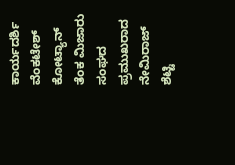ಕಾರ್ಯದರ್ಶಿ ವೆಂಕಟೇಶ್ ಕೋಟ್ಯಾನ್  ತೆಂಕ ಮಿಜಾರು ಸಂಘದ ಪ್ರಮುಖರಾದ ನೇಮಿರಾಜ್ ಶೆಟ್ಟಿ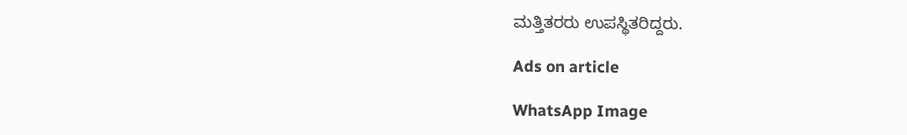ಮತ್ತಿತರರು ಉಪಸ್ಥಿತರಿದ್ದರು.

Ads on article

WhatsApp Image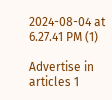2024-08-04 at 6.27.41 PM (1)

Advertise in articles 1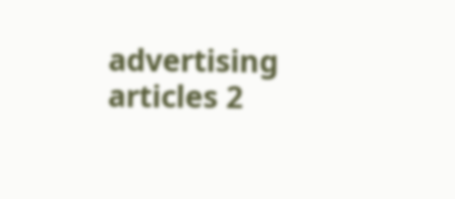advertising articles 2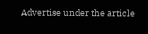Advertise under the article